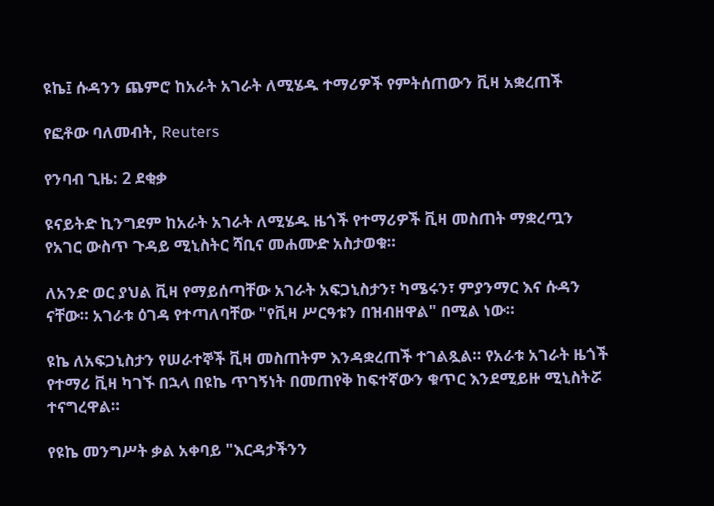ዩኬ፤ ሱዳንን ጨምሮ ከአራት አገራት ለሚሄዱ ተማሪዎች የምትሰጠውን ቪዛ አቋረጠች

የፎቶው ባለመብት, Reuters

የንባብ ጊዜ: 2 ደቂቃ

ዩናይትድ ኪንግደም ከአራት አገራት ለሚሄዱ ዜጎች የተማሪዎች ቪዛ መስጠት ማቋረጧን የአገር ውስጥ ጉዳይ ሚኒስትር ሻቢና መሐሙድ አስታወቁ።

ለአንድ ወር ያህል ቪዛ የማይሰጣቸው አገራት አፍጋኒስታን፣ ካሜሩን፣ ምያንማር እና ሱዳን ናቸው። አገራቱ ዕገዳ የተጣለባቸው "የቪዛ ሥርዓቱን በዝብዘዋል" በሚል ነው።

ዩኬ ለአፍጋኒስታን የሠራተኞች ቪዛ መስጠትም እንዳቋረጠች ተገልጿል። የአራቱ አገራት ዜጎች የተማሪ ቪዛ ካገኙ በኋላ በዩኬ ጥገኝነት በመጠየቅ ከፍተኛውን ቁጥር እንደሚይዙ ሚኒስትሯ ተናግረዋል።

የዩኬ መንግሥት ቃል አቀባይ "እርዳታችንን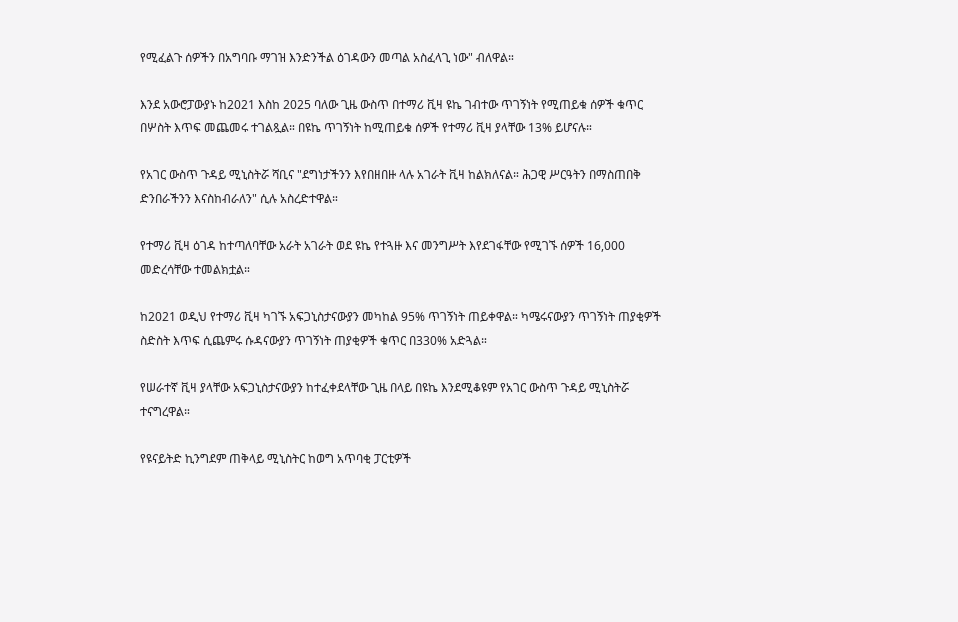የሚፈልጉ ሰዎችን በአግባቡ ማገዝ እንድንችል ዕገዳውን መጣል አስፈላጊ ነው" ብለዋል።

እንደ አውሮፓውያኑ ከ2021 እስከ 2025 ባለው ጊዜ ውስጥ በተማሪ ቪዛ ዩኬ ገብተው ጥገኝነት የሚጠይቁ ሰዎች ቁጥር በሦስት እጥፍ መጨመሩ ተገልጿል። በዩኬ ጥገኝነት ከሚጠይቁ ሰዎች የተማሪ ቪዛ ያላቸው 13% ይሆናሉ።

የአገር ውስጥ ጉዳይ ሚኒስትሯ ሻቢና "ደግነታችንን እየበዘበዙ ላሉ አገራት ቪዛ ከልክለናል። ሕጋዊ ሥርዓትን በማስጠበቅ ድንበራችንን እናስከብራለን" ሲሉ አስረድተዋል።

የተማሪ ቪዛ ዕገዳ ከተጣለባቸው አራት አገራት ወደ ዩኬ የተጓዙ እና መንግሥት እየደገፋቸው የሚገኙ ሰዎች 16,000 መድረሳቸው ተመልክቷል።

ከ2021 ወዲህ የተማሪ ቪዛ ካገኙ አፍጋኒስታናውያን መካከል 95% ጥገኝነት ጠይቀዋል። ካሜሩናውያን ጥገኝነት ጠያቂዎች ስድስት እጥፍ ሲጨምሩ ሱዳናውያን ጥገኝነት ጠያቂዎች ቁጥር በ330% አድጓል።

የሠራተኛ ቪዛ ያላቸው አፍጋኒስታናውያን ከተፈቀደላቸው ጊዜ በላይ በዩኬ እንደሚቆዩም የአገር ውስጥ ጉዳይ ሚኒስትሯ ተናግረዋል።

የዩናይትድ ኪንግደም ጠቅላይ ሚኒስትር ከወግ አጥባቂ ፓርቲዎች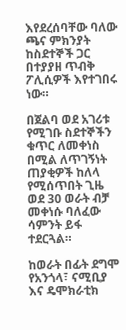እየደረሰባቸው ባለው ጫና ምክንያት ከስደተኞች ጋር በተያያዘ ጥብቅ ፖሊሲዎች እየተገበሩ ነው።

በጀልባ ወደ አገሪቱ የሚገቡ ስደተኞችን ቁጥር ለመቀነስ በሚል ለጥገኝነት ጠያቂዎች ከለላ የሚሰጥበት ጊዜ ወደ 30 ወራት ብቻ መቀነሱ ባለፈው ሳምንት ይፋ ተደርጓል።

ከወራት በፊት ደግሞ የአንጎላ፣ ናሚቢያ እና ዴሞክራቲክ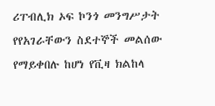ሪፐብሊክ ኦፍ ኮንጎ መንግሥታት የየአገራቸውን ስደተኞች መልሰው የማይቀበሉ ከሆነ የቪዛ ክልከላ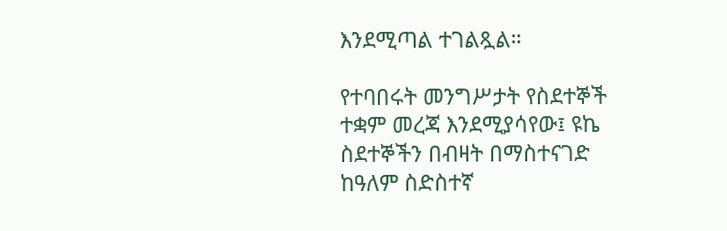እንደሚጣል ተገልጿል።

የተባበሩት መንግሥታት የስደተኞች ተቋም መረጃ እንደሚያሳየው፤ ዩኬ ስደተኞችን በብዛት በማስተናገድ ከዓለም ስድስተኛ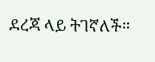ደረጃ ላይ ትገኛለች።